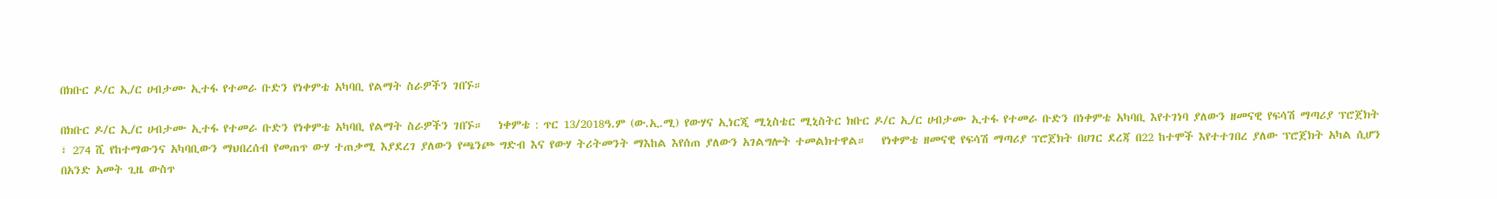በክቡር ዶ/ር ኢ/ር ሀብታሙ ኢተፋ የተመራ ቡድን የነቀምቴ አካባቢ የልማት ስራዎችን ገበኙ።

በክቡር ዶ/ር ኢ/ር ሀብታሙ ኢተፋ የተመራ ቡድን የነቀምቴ አካባቢ የልማት ስራዎችን ገበኙ።   ነቀምቴ : ጥር 13/2018ዓ.ም (ው.ኢ.ሚ) የውሃና ኢነርጂ ሚኒስቴር ሚኒስትር ክቡር ዶ/ር ኢ/ር ሀብታሙ ኢተፋ የተመራ ቡድን በነቀምቴ አካባቢ እየተገነባ ያለውን ዘመናዊ የፍሳሽ ማጣሪያ ፕሮጀክት ፣ 274 ሺ የከተማውንና አካባቢውን ማህበረሰብ የመጠጥ ውሃ ተጠቃሚ እያደረገ ያለውን የጫንጮ ግድብ እና የውሃ ትሪትመንት ማእከል እየሰጠ ያለውን አገልግሎት ተመልክተዋል።   የነቀምቴ ዘመናዊ የፍሳሽ ማጣሪያ ፕሮጀክት በሀገር ደረጃ በ22 ከተሞች እየተተገበረ ያለው ፕሮጀክት አካል ሲሆን በአንድ አመት ጊዜ ውስጥ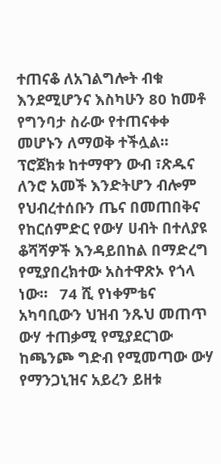ተጠናቆ ለአገልግሎት ብቁ እንደሚሆንና እስካሁን 80 ከመቶ የግንባታ ስራው የተጠናቀቀ መሆኑን ለማወቅ ተችሏል። ፕሮጀክቱ ከተማዋን ውብ ፣ጽዱና ለንሮ አመች እንድትሆን ብሎም የህብረተሰቡን ጤና በመጠበቅና የከርሰምድር የውሃ ሀብት በተለያዩ ቆሻሻዎች እንዳይበከል በማድረግ የሚያበረክተው አስተዋጽኦ የጎላ ነው።   74 ሺ የነቀምቴና አካባቢውን ህዝብ ንጹህ መጠጥ ውሃ ተጠቃሚ የሚያደርገው ከጫንጮ ግድብ የሚመጣው ውሃ የማንጋኒዝና አይረን ይዘቱ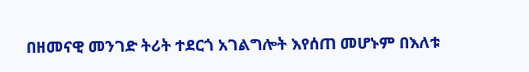በዘመናዊ መንገድ ትሪት ተደርጎ አገልግሎት እየሰጠ መሆኑም በእለቱ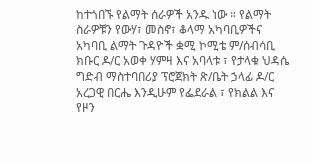ከተጎበኙ የልማት ሰራዎች አንዱ ነው ። የልማት ስራዎቹን የውሃ፣ መስኖ፣ ቆላማ አካባቢዎችና አካባቢ ልማት ጉዳዮች ቋሚ ኮሚቴ ም/ሰብሳቢ ክቡር ዶ/ር አወቀ ሃምዛ እና አባላቱ ፣ የታላቁ ህዳሴ ግድብ ማስተባበሪያ ፕሮጀክት ጽ/ቤት ኃላፊ ዶ/ር አረጋዊ በርሔ እንዲሁም የፌደራል ፣ የክልል እና የዞን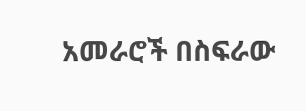አመራሮች በስፍራው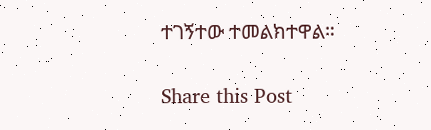ተገኝተው ተመልክተዋል።

Share this Post